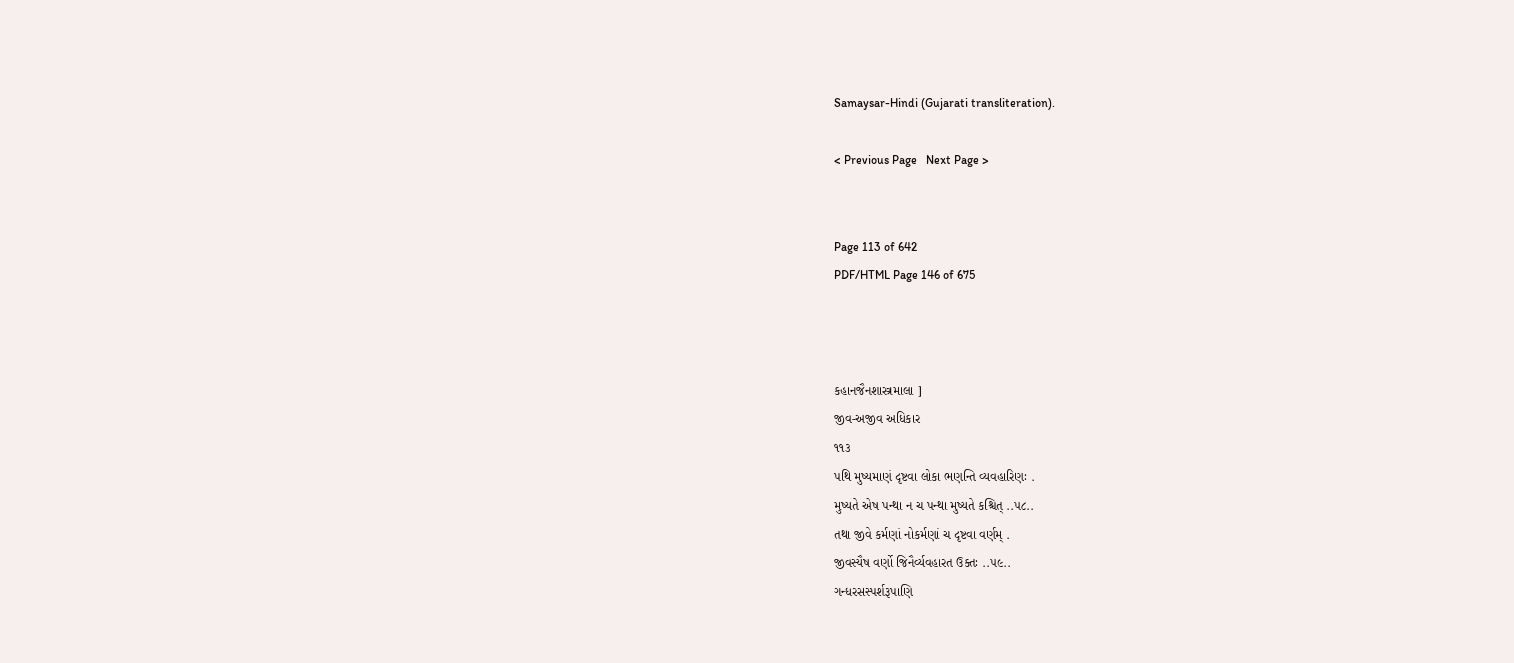Samaysar-Hindi (Gujarati transliteration).

< Previous Page   Next Page >


Page 113 of 642
PDF/HTML Page 146 of 675



કહાનજૈનશાસ્ત્રમાલા ]
જીવ-અજીવ અધિકાર
૧૧૩
પથિ મુષ્યમાણં દૃષ્ટવા લોકા ભણન્તિ વ્યવહારિણઃ .
મુષ્યતે એષ પન્થા ન ચ પન્થા મુષ્યતે કશ્ચિત્ ..૫૮..
તથા જીવે કર્મણાં નોકર્મણાં ચ દૃષ્ટવા વર્ણમ્ .
જીવસ્યૈષ વર્ણો જિનૈર્વ્યવહારત ઉક્તઃ ..૫૯..
ગન્ધરસસ્પર્શરૂપાણિ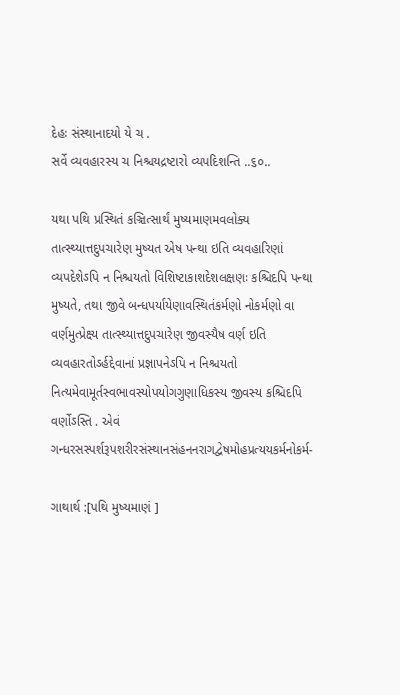દેહઃ સંસ્થાનાદયો યે ચ .
સર્વે વ્યવહારસ્ય ચ નિશ્ચયદ્રષ્ટારો વ્યપદિશન્તિ ..૬૦..

યથા પથિ પ્રસ્થિતં કઞ્ચિત્સાર્થં મુષ્યમાણમવલોક્ય તાત્સ્થ્યાત્તદુપચારેણ મુષ્યત એષ પન્થા ઇતિ વ્યવહારિણાં વ્યપદેશેઽપિ ન નિશ્ચયતો વિશિષ્ટાકાશદેશલક્ષણઃ કશ્ચિદપિ પન્થા મુષ્યતે, તથા જીવે બન્ધપર્યાયેણાવસ્થિતંકર્મણો નોકર્મણો વા વર્ણમુત્પ્રેક્ષ્ય તાત્સ્થ્યાત્તદુપચારેણ જીવસ્યૈષ વર્ણ ઇતિ વ્યવહારતોઽર્હદ્દેવાનાં પ્રજ્ઞાપનેઽપિ ન નિશ્ચયતો નિત્યમેવામૂર્તસ્વભાવસ્યોપયોગગુણાધિકસ્ય જીવસ્ય કશ્ચિદપિ વર્ણોઽસ્તિ . એવં ગન્ધરસસ્પર્શરૂપશરીરસંસ્થાનસંહનનરાગદ્વેષમોહપ્રત્યયકર્મનોકર્મ-

ગાથાર્થ :[પથિ મુષ્યમાણં ]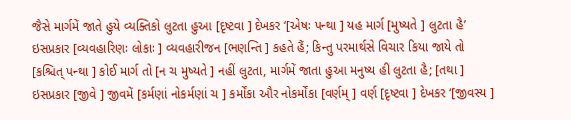જૈસે માર્ગમેં જાતે હુયે વ્યક્તિકો લુટતા હુઆ [દૃષ્ટવા ] દેખકર ‘[એષઃ પન્થા ] યહ માર્ગ [મુષ્યતે ] લુટતા હૈ’ ઇસપ્રકાર [વ્યવહારિણઃ લોકાઃ ] વ્યવહારીજન [ભણન્તિ ] કહતે હૈં; કિન્તુ પરમાર્થસે વિચાર કિયા જાયે તો [કશ્ચિત્ પન્થા ] કોઈ માર્ગ તો [ન ચ મુષ્યતે ] નહીં લુટતા, માર્ગમેં જાતા હુઆ મનુષ્ય હી લુટતા હૈ; [તથા ] ઇસપ્રકાર [જીવે ] જીવમેં [કર્મણાં નોકર્મણાં ચ ] કર્મોંકા ઔર નોકર્મોંકા [વર્ણમ્ ] વર્ણ [દૃષ્ટવા ] દેખકર ‘[જીવસ્ય ]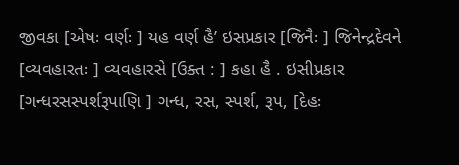જીવકા [એષઃ વર્ણઃ ] યહ વર્ણ હૈ’ ઇસપ્રકાર [જિનૈઃ ] જિનેન્દ્રદેવને [વ્યવહારતઃ ] વ્યવહારસે [ઉક્ત : ] કહા હૈ . ઇસીપ્રકાર [ગન્ધરસસ્પર્શરૂપાણિ ] ગન્ધ, રસ, સ્પર્શ, રૂપ, [દેહઃ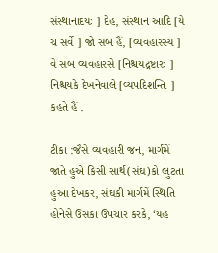સંસ્થાનાદયઃ ] દેહ, સંસ્થાન આદિ [યે ચ સર્વે ] જો સબ હૈં, [વ્યવહારસ્ય ] વે સબ વ્યવહારસે [નિશ્ચયદ્રષ્ટારઃ ] નિશ્ચયકે દેખનેવાલે [વ્યપદિશન્તિ ] કહતે હૈં .

ટીકા :જૈસે વ્યવહારી જન, માર્ગમેં જાતે હુએ કિસી સાર્થ(સંઘ)કો લુટતા હુઆ દેખકર, સંઘકી માર્ગમેં સ્થિતિ હોનેસે ઉસકા ઉપચાર કરકે, ‘યહ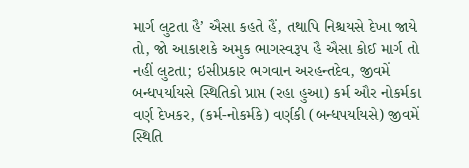માર્ગ લુટતા હૈ’ ઐસા કહતે હૈં, તથાપિ નિશ્ચયસે દેખા જાયે તો, જો આકાશકે અમુક ભાગસ્વરૂપ હૈ ઐસા કોઈ માર્ગ તો નહીં લુટતા; ઇસીપ્રકાર ભગવાન અરહન્તદેવ, જીવમેં બન્ધપર્યાયસે સ્થિતિકો પ્રાપ્ત (રહા હુઆ) કર્મ ઔર નોકર્મકા વર્ણ દેખકર, (કર્મ-નોકર્મકે) વર્ણકી (બન્ધપર્યાયસે) જીવમેં સ્થિતિ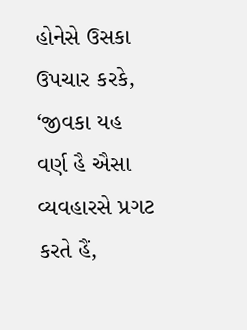હોનેસે ઉસકા ઉપચાર કરકે, ‘જીવકા યહ વર્ણ હૈ ઐસા વ્યવહારસે પ્રગટ કરતે હૈં,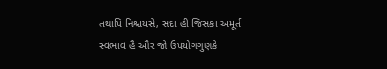તથાપિ નિશ્ચયસે, સદા હી જિસકા અમૂર્ત સ્વભાવ હૈ ઔર જો ઉપયોગગુણકે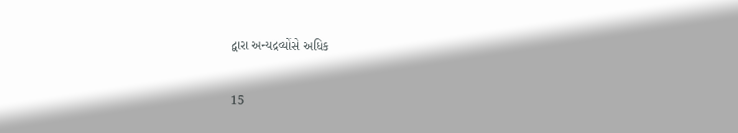દ્વારા અન્યદ્રવ્યોંસે અધિક

15